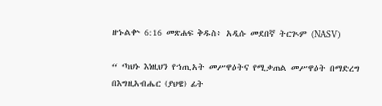ዘኁልቍ 6:16 መጽሐፍ ቅዱስ፥ አዲሱ መደበኛ ትርጒም (NASV)

“ ‘ካህኑ እነዚህን የኀጢአት መሥዋዕትና የሚቃጠል መሥዋዕት በማድረግ በእግዚአብሔር (ያህዌ) ፊት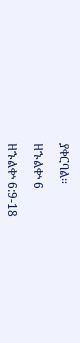ያቀርባል።

ዘኁልቍ 6

ዘኁልቍ 6:9-18